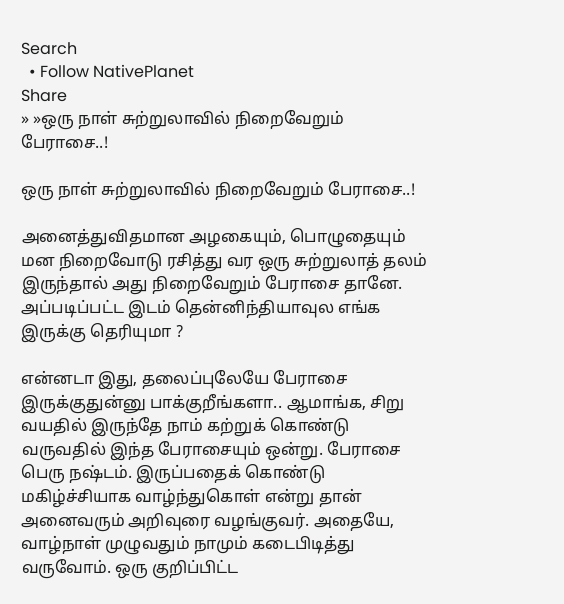Search
  • Follow NativePlanet
Share
» »ஒரு நாள் சுற்றுலாவில் நிறைவேறும் பேராசை..!

ஒரு நாள் சுற்றுலாவில் நிறைவேறும் பேராசை..!

அனைத்துவிதமான அழகையும், பொழுதையும் மன நிறைவோடு ரசித்து வர ஒரு சுற்றுலாத் தலம் இருந்தால் அது நிறைவேறும் பேராசை தானே. அப்படிப்பட்ட இடம் தென்னிந்தியாவுல எங்க இருக்கு தெரியுமா ?

என்னடா இது, தலைப்புலேயே பேராசை இருக்குதுன்னு பாக்குறீங்களா.. ஆமாங்க, சிறு வயதில் இருந்தே நாம் கற்றுக் கொண்டு வருவதில் இந்த பேராசையும் ஒன்று. பேராசை பெரு நஷ்டம். இருப்பதைக் கொண்டு மகிழ்ச்சியாக வாழ்ந்துகொள் என்று தான் அனைவரும் அறிவுரை வழங்குவர். அதையே, வாழ்நாள் முழுவதும் நாமும் கடைபிடித்து வருவோம். ஒரு குறிப்பிட்ட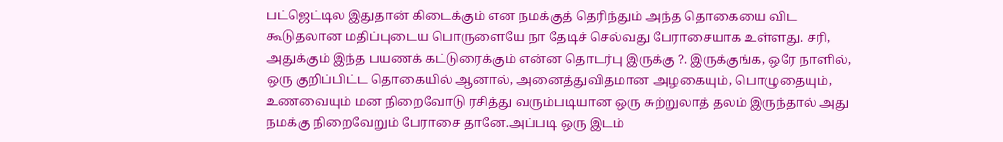பட்ஜெட்டில இதுதான் கிடைக்கும் என நமக்குத் தெரிந்தும் அந்த தொகையை விட கூடுதலான மதிப்புடைய பொருளையே நா தேடிச் செல்வது பேராசையாக உள்ளது. சரி, அதுக்கும் இந்த பயணக் கட்டுரைக்கும் என்ன தொடர்பு இருக்கு ?. இருக்குங்க, ஒரே நாளில், ஒரு குறிப்பிட்ட தொகையில் ஆனால், அனைத்துவிதமான அழகையும், பொழுதையும், உணவையும் மன நிறைவோடு ரசித்து வரும்படியான ஒரு சுற்றுலாத் தலம் இருந்தால் அது நமக்கு நிறைவேறும் பேராசை தானே.அப்படி ஒரு இடம்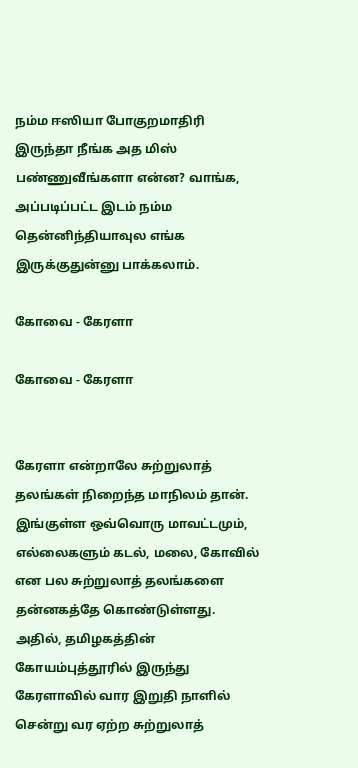நம்ம ஈஸியா போகுறமாதிரி இருந்தா நீங்க அத மிஸ் பண்ணுவீங்களா என்ன? வாங்க, அப்படிப்பட்ட இடம் நம்ம தென்னிந்தியாவுல எங்க இருக்குதுன்னு பாக்கலாம்.

கோவை - கேரளா

கோவை - கேரளா


கேரளா என்றாலே சுற்றுலாத் தலங்கள் நிறைந்த மாநிலம் தான். இங்குள்ள ஒவ்வொரு மாவட்டமும், எல்லைகளும் கடல், மலை, கோவில் என பல சுற்றுலாத் தலங்களை தன்னகத்தே கொண்டுள்ளது. அதில், தமிழகத்தின் கோயம்புத்தூரில் இருந்து கேரளாவில் வார இறுதி நாளில் சென்று வர ஏற்ற சுற்றுலாத்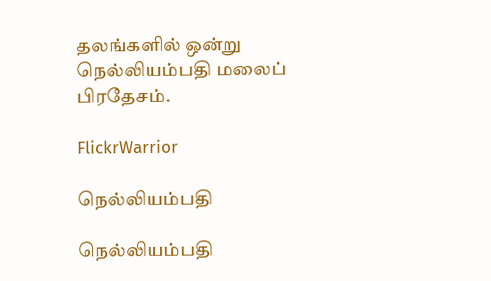தலங்களில் ஒன்று நெல்லியம்பதி மலைப் பிரதேசம்.

FlickrWarrior

நெல்லியம்பதி

நெல்லியம்பதி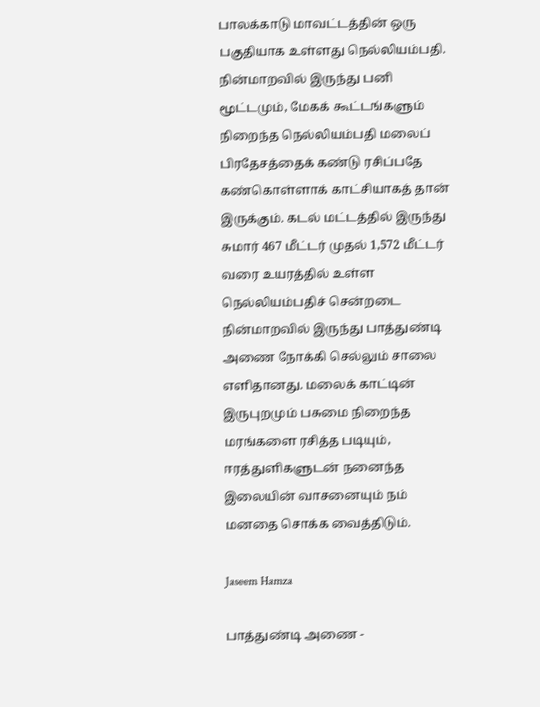பாலக்காடு மாவட்டத்தின் ஒரு பகுதியாக உள்ளது நெல்லியம்பதி. நின்மாறவில் இருந்து பனி மூட்டமும், மேகக் கூட்டங்களும் நிறைந்த நெல்லியம்பதி மலைப் பிரதேசத்தைக் கண்டு ரசிப்பதே கண்கொள்ளாக் காட்சியாகத் தான் இருக்கும். கடல் மட்டத்தில் இருந்து சுமார் 467 மீட்டர் முதல் 1,572 மீட்டர் வரை உயரத்தில் உள்ள நெல்லியம்பதிச் சென்றடை நின்மாறவில் இருந்து பாத்துண்டி அணை நோக்கி செல்லும் சாலை எளிதானது. மலைக் காட்டின் இருபுறமும் பசுமை நிறைந்த மரங்களை ரசித்த படியும், ஈரத்துளிகளுடன் நனைந்த இலையின் வாசனையும் நம் மனதை சொக்க வைத்திடும்.

Jaseem Hamza

பாத்துண்டி அணை -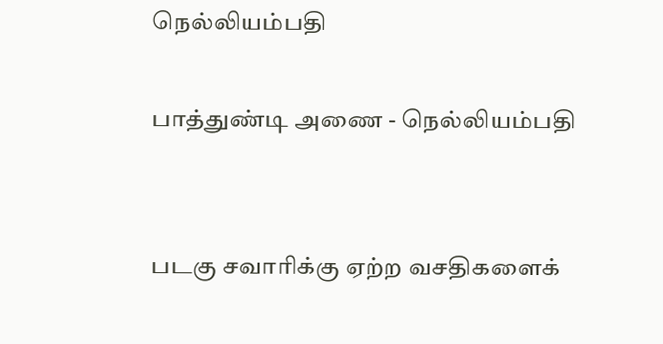நெல்லியம்பதி

பாத்துண்டி அணை - நெல்லியம்பதி


படகு சவாரிக்கு ஏற்ற வசதிகளைக்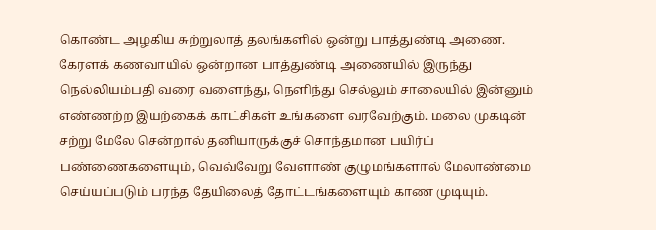கொண்ட அழகிய சுற்றுலாத் தலங்களில் ஒன்று பாத்துண்டி அணை. கேரளக் கணவாயில் ஒன்றான பாத்துண்டி அணையில் இருந்து நெல்லியம்பதி வரை வளைந்து, நெளிந்து செல்லும் சாலையில் இன்னும் எண்ணற்ற இயற்கைக் காட்சிகள் உங்களை வரவேற்கும். மலை முகடின் சற்று மேலே சென்றால் தனியாருக்குச் சொந்தமான பயிர்ப் பண்ணைகளையும், வெவ்வேறு வேளாண் குழுமங்களால் மேலாண்மை செய்யப்படும் பரந்த தேயிலைத் தோட்டங்களையும் காண முடியும்.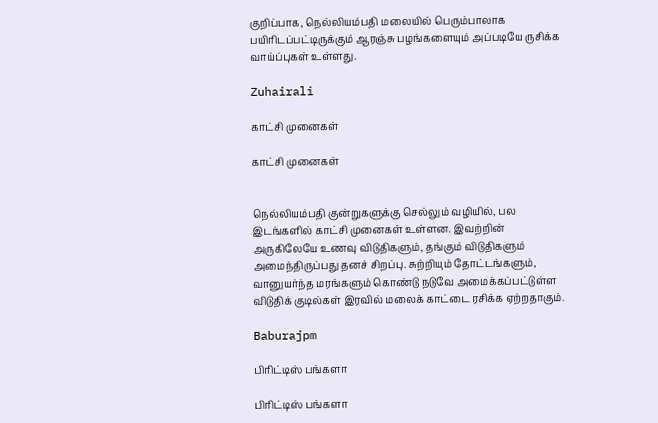குறிப்பாக, நெல்லியம்பதி மலையில் பெரும்பாலாக பயிரிடப்பட்டிருக்கும் ஆரஞ்சு பழங்களையும் அப்படியே ருசிக்க வாய்ப்புகள் உள்ளது.

Zuhairali

காட்சி முனைகள்

காட்சி முனைகள்


நெல்லியம்பதி குன்றுகளுக்கு செல்லும் வழியில், பல இடங்களில் காட்சி முனைகள் உள்ளன. இவற்றின் அருகிலேயே உணவு விடுதிகளும், தங்கும் விடுதிகளும் அமைந்திருப்பது தனச் சிறப்பு. சுற்றியும் தோட்டங்களும், வானுயர்ந்த மரங்களும் கொண்டு நடுவே அமைக்கப்பட்டுள்ள விடுதிக் குடில்கள் இரவில் மலைக் காட்டை ரசிக்க ஏற்றதாகும்.

Baburajpm

பிரிட்டிஸ் பங்களா

பிரிட்டிஸ் பங்களா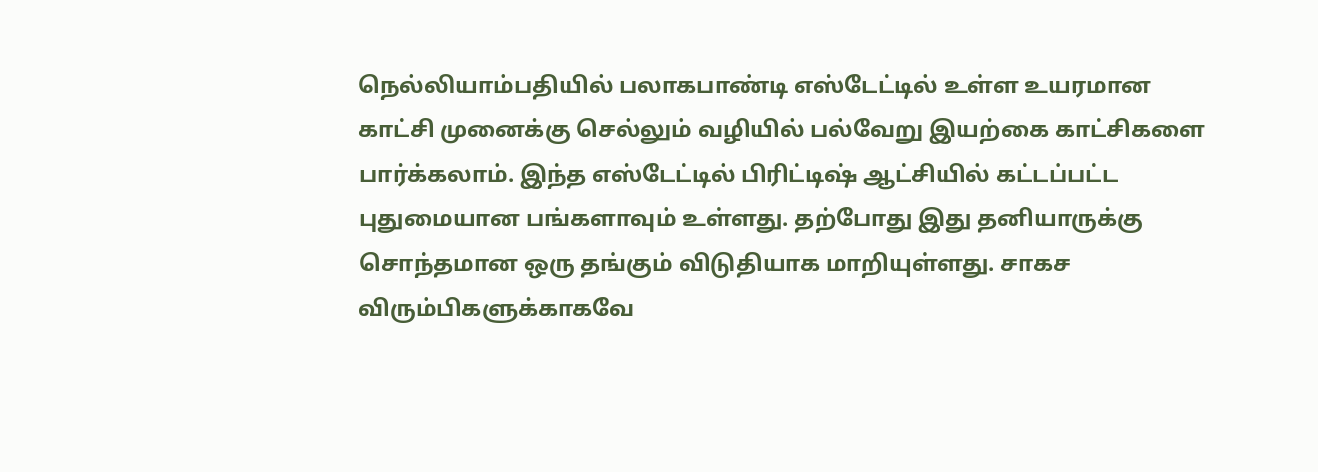நெல்லியாம்பதியில் பலாகபாண்டி எஸ்டேட்டில் உள்ள உயரமான காட்சி முனைக்கு செல்லும் வழியில் பல்வேறு இயற்கை காட்சிகளை பார்க்கலாம். இந்த எஸ்டேட்டில் பிரிட்டிஷ் ஆட்சியில் கட்டப்பட்ட புதுமையான பங்களாவும் உள்ளது. தற்போது இது தனியாருக்கு சொந்தமான ஒரு தங்கும் விடுதியாக மாறியுள்ளது. சாகச விரும்பிகளுக்காகவே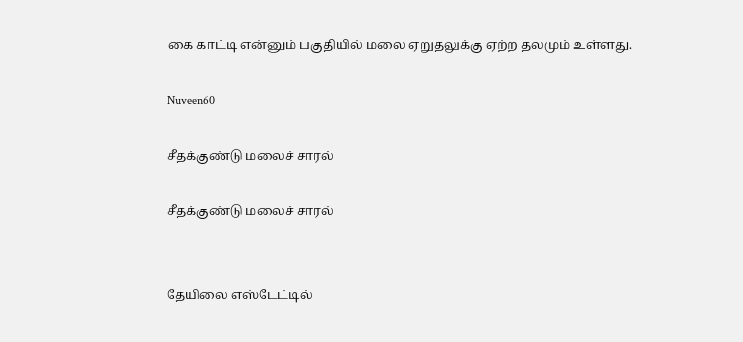கை காட்டி என்னும் பகுதியில் மலை ஏறுதலுக்கு ஏற்ற தலமும் உள்ளது.

Nuveen60

சீதக்குண்டு மலைச் சாரல்

சீதக்குண்டு மலைச் சாரல்


தேயிலை எஸ்டேட்டில்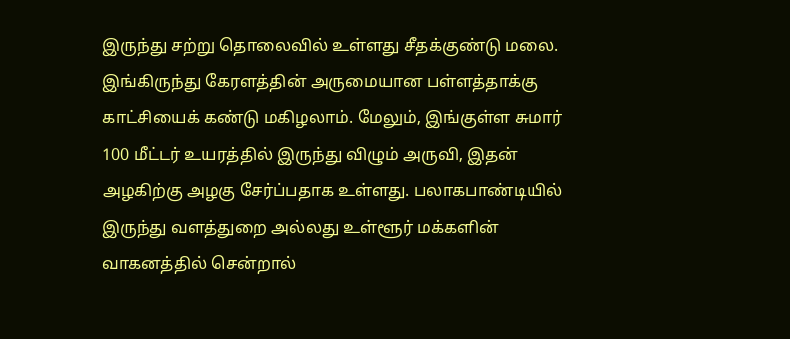இருந்து சற்று தொலைவில் உள்ளது சீதக்குண்டு மலை. இங்கிருந்து கேரளத்தின் அருமையான பள்ளத்தாக்கு காட்சியைக் கண்டு மகிழலாம். மேலும், இங்குள்ள சுமார் 100 மீட்டர் உயரத்தில் இருந்து விழும் அருவி, இதன் அழகிற்கு அழகு சேர்ப்பதாக உள்ளது. பலாகபாண்டியில் இருந்து வளத்துறை அல்லது உள்ளூர் மக்களின் வாகனத்தில் சென்றால்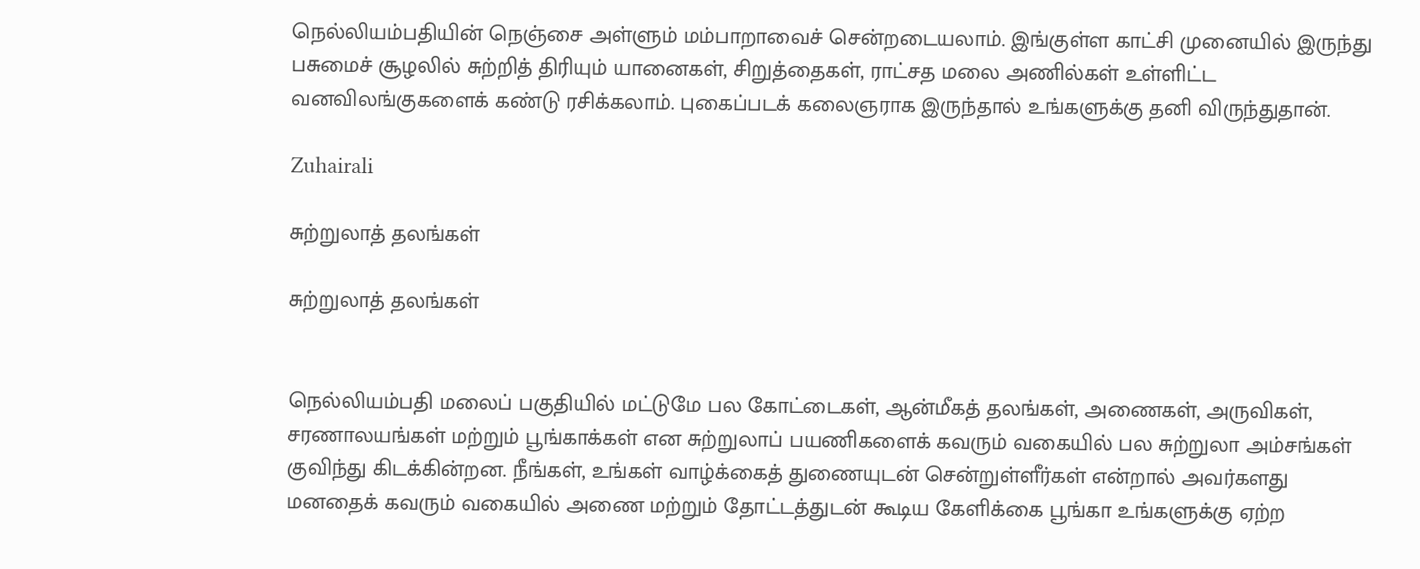நெல்லியம்பதியின் நெஞ்சை அள்ளும் மம்பாறாவைச் சென்றடையலாம். இங்குள்ள காட்சி முனையில் இருந்து பசுமைச் சூழலில் சுற்றித் திரியும் யானைகள், சிறுத்தைகள், ராட்சத மலை அணில்கள் உள்ளிட்ட வனவிலங்குகளைக் கண்டு ரசிக்கலாம். புகைப்படக் கலைஞராக இருந்தால் உங்களுக்கு தனி விருந்துதான்.

Zuhairali

சுற்றுலாத் தலங்கள்

சுற்றுலாத் தலங்கள்


நெல்லியம்பதி மலைப் பகுதியில் மட்டுமே பல கோட்டைகள், ஆன்மீகத் தலங்கள், அணைகள், அருவிகள், சரணாலயங்கள் மற்றும் பூங்காக்கள் என சுற்றுலாப் பயணிகளைக் கவரும் வகையில் பல சுற்றுலா அம்சங்கள் குவிந்து கிடக்கின்றன. நீங்கள், உங்கள் வாழ்க்கைத் துணையுடன் சென்றுள்ளீர்கள் என்றால் அவர்களது மனதைக் கவரும் வகையில் அணை மற்றும் தோட்டத்துடன் கூடிய கேளிக்கை பூங்கா உங்களுக்கு ஏற்ற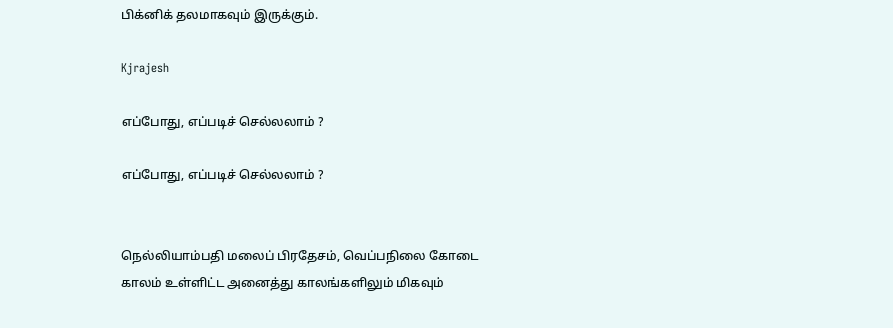பிக்னிக் தலமாகவும் இருக்கும்.

Kjrajesh

எப்போது, எப்படிச் செல்லலாம் ?

எப்போது, எப்படிச் செல்லலாம் ?


நெல்லியாம்பதி மலைப் பிரதேசம், வெப்பநிலை கோடை காலம் உள்ளிட்ட அனைத்து காலங்களிலும் மிகவும்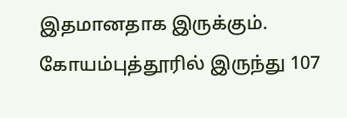இதமானதாக இருக்கும். கோயம்புத்தூரில் இருந்து 107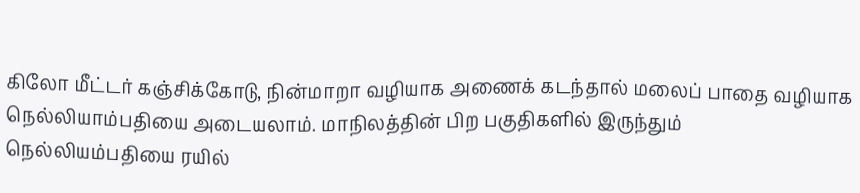கிலோ மீட்டர் கஞ்சிக்கோடு, நின்மாறா வழியாக அணைக் கடந்தால் மலைப் பாதை வழியாக நெல்லியாம்பதியை அடையலாம். மாநிலத்தின் பிற பகுதிகளில் இருந்தும் நெல்லியம்பதியை ரயில்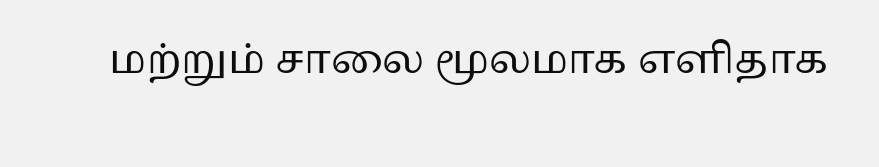மற்றும் சாலை மூலமாக எளிதாக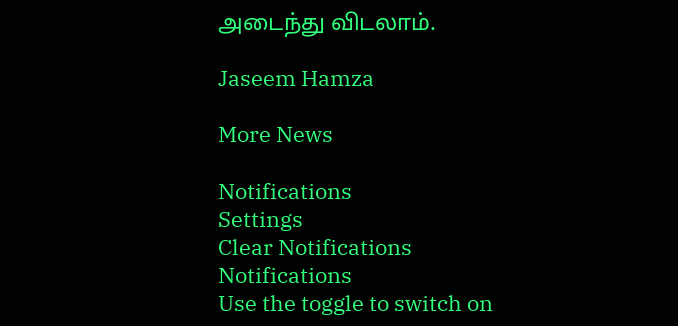அடைந்து விடலாம்.

Jaseem Hamza

More News

Notifications
Settings
Clear Notifications
Notifications
Use the toggle to switch on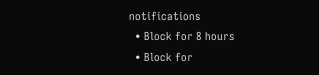notifications
  • Block for 8 hours
  • Block for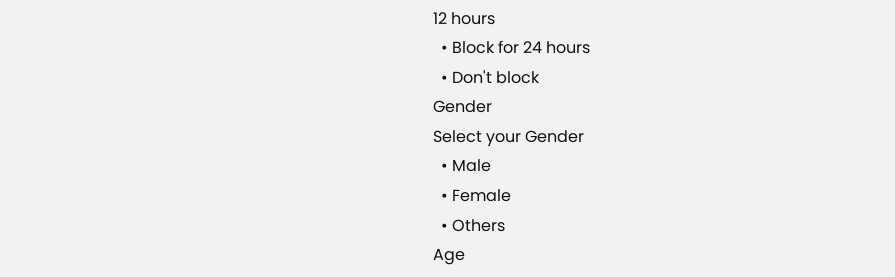12 hours
  • Block for 24 hours
  • Don't block
Gender
Select your Gender
  • Male
  • Female
  • Others
Age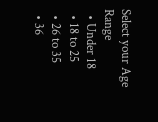Select your Age Range
  • Under 18
  • 18 to 25
  • 26 to 35
  • 36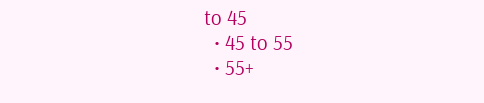to 45
  • 45 to 55
  • 55+